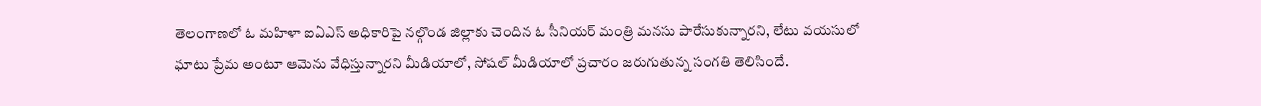తెలంగాణలో ఓ మహిళా ఐఏఎస్ అధికారిపై నల్గొండ జిల్లాకు చెందిన ఓ సీనియర్ మంత్రి మనసు పారేసుకున్నారని, లేటు వయసులో ఘాటు ప్రేమ అంటూ ఆమెను వేధిస్తున్నారని మీడియాలో, సోషల్ మీడియాలో ప్రచారం జరుగుతున్న సంగతి తెలిసిందే.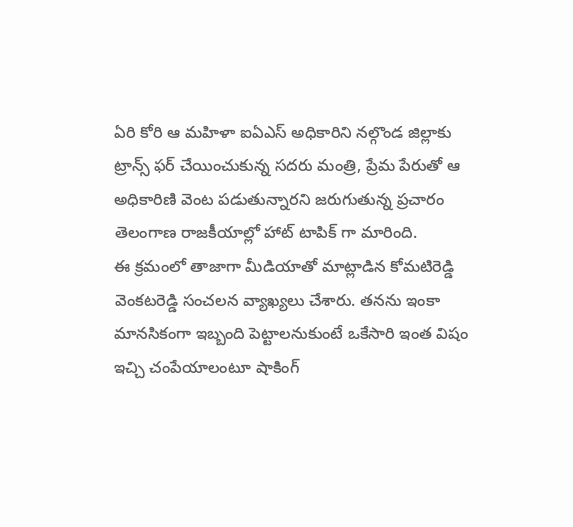ఏరి కోరి ఆ మహిళా ఐఏఎస్ అధికారిని నల్గొండ జిల్లాకు ట్రాన్స్ ఫర్ చేయించుకున్న సదరు మంత్రి, ప్రేమ పేరుతో ఆ అధికారిణి వెంట పడుతున్నారని జరుగుతున్న ప్రచారం తెలంగాణ రాజకీయాల్లో హాట్ టాపిక్ గా మారింది.
ఈ క్రమంలో తాజాగా మీడియాతో మాట్లాడిన కోమటిరెడ్డి వెంకటరెడ్డి సంచలన వ్యాఖ్యలు చేశారు. తనను ఇంకా మానసికంగా ఇబ్బంది పెట్టాలనుకుంటే ఒకేసారి ఇంత విషం ఇచ్చి చంపేయాలంటూ షాకింగ్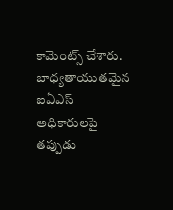కామెంట్స్ చేశారు. బాధ్యతాయుతమైన ఐఏఎస్ అధికారులపై తప్పుడు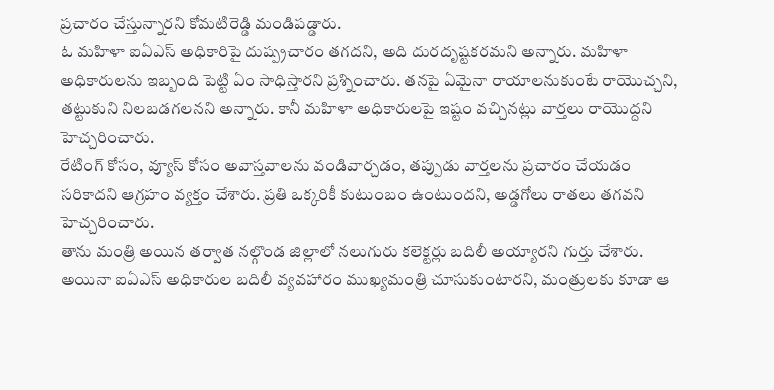ప్రచారం చేస్తున్నారని కోమటిరెడ్డి మండిపడ్డారు.
ఓ మహిళా ఐఏఎస్ అధికారిపై దుష్ప్రచారం తగదని, అది దురదృష్టకరమని అన్నారు. మహిళా అధికారులను ఇబ్బంది పెట్టి ఏం సాధిస్తారని ప్రశ్నించారు. తనపై ఏమైనా రాయాలనుకుంటే రాయొచ్చని, తట్టుకుని నిలబడగలనని అన్నారు. కానీ మహిళా అధికారులపై ఇష్టం వచ్చినట్లు వార్తలు రాయొద్దని హెచ్చరించారు.
రేటింగ్ కోసం, వ్యూస్ కోసం అవాస్తవాలను వండివార్చడం, తప్పుడు వార్తలను ప్రచారం చేయడం సరికాదని ఆగ్రహం వ్యక్తం చేశారు. ప్రతి ఒక్కరికీ కుటుంబం ఉంటుందని, అడ్డగోలు రాతలు తగవని హెచ్చరించారు.
తాను మంత్రి అయిన తర్వాత నల్గొండ జిల్లాలో నలుగురు కలెక్టర్లు బదిలీ అయ్యారని గుర్తు చేశారు. అయినా ఐఏఎస్ అధికారుల బదిలీ వ్యవహారం ముఖ్యమంత్రి చూసుకుంటారని, మంత్రులకు కూడా ఆ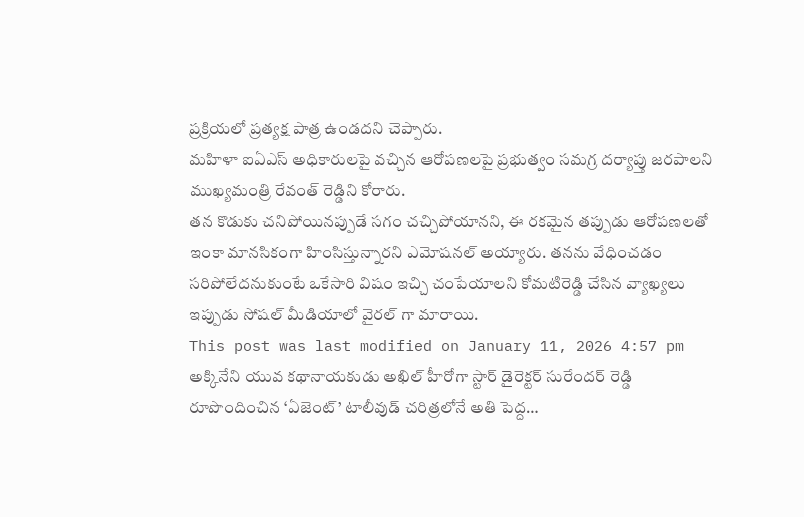ప్రక్రియలో ప్రత్యక్ష పాత్ర ఉండదని చెప్పారు.
మహిళా ఐఏఎస్ అధికారులపై వచ్చిన ఆరోపణలపై ప్రభుత్వం సమగ్ర దర్యాప్తు జరపాలని ముఖ్యమంత్రి రేవంత్ రెడ్డిని కోరారు.
తన కొడుకు చనిపోయినప్పుడే సగం చచ్చిపోయానని, ఈ రకమైన తప్పుడు ఆరోపణలతో ఇంకా మానసికంగా హింసిస్తున్నారని ఎమోషనల్ అయ్యారు. తనను వేధించడం సరిపోలేదనుకుంటే ఒకేసారి విషం ఇచ్చి చంపేయాలని కోమటిరెడ్డి చేసిన వ్యాఖ్యలు ఇప్పుడు సోషల్ మీడియాలో వైరల్ గా మారాయి.
This post was last modified on January 11, 2026 4:57 pm
అక్కినేని యువ కథానాయకుడు అఖిల్ హీరోగా స్టార్ డైరెక్టర్ సురేందర్ రెడ్డి రూపొందించిన ‘ఏజెంట్’ టాలీవుడ్ చరిత్రలోనే అతి పెద్ద…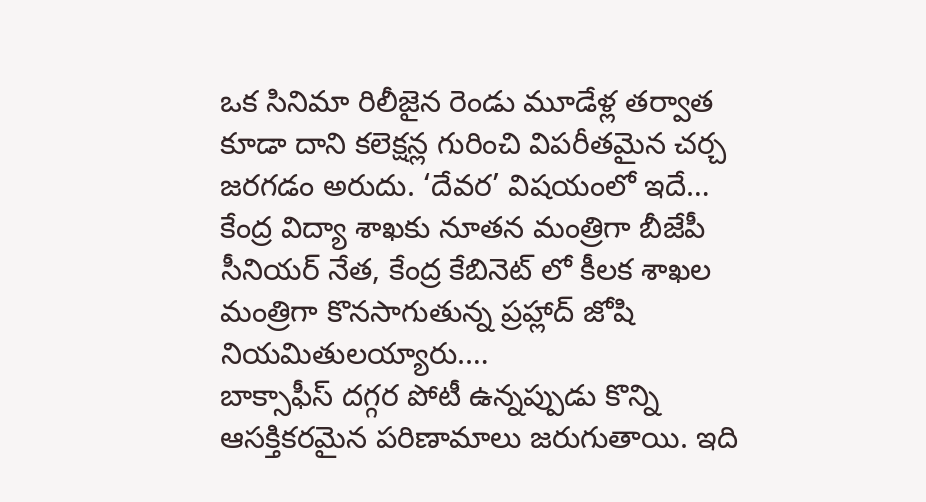ఒక సినిమా రిలీజైన రెండు మూడేళ్ల తర్వాత కూడా దాని కలెక్షన్ల గురించి విపరీతమైన చర్చ జరగడం అరుదు. ‘దేవర’ విషయంలో ఇదే…
కేంద్ర విద్యా శాఖకు నూతన మంత్రిగా బీజేపీ సీనియర్ నేత, కేంద్ర కేబినెట్ లో కీలక శాఖల మంత్రిగా కొనసాగుతున్న ప్రహ్లాద్ జోషి నియమితులయ్యారు.…
బాక్సాఫీస్ దగ్గర పోటీ ఉన్నప్పుడు కొన్ని ఆసక్తికరమైన పరిణామాలు జరుగుతాయి. ఇది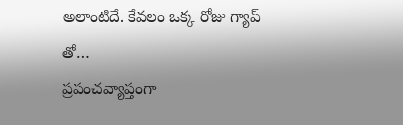అలాంటిదే. కేవలం ఒక్క రోజు గ్యాప్ తో…
ప్రపంచవ్యాప్తంగా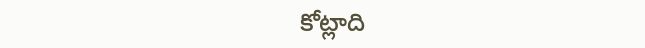కోట్లాది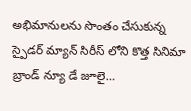అభిమానులను సొంతం చేసుకున్న స్పైడర్ మ్యాన్ సిరీస్ లోని కొత్త సినిమా బ్రాండ్ న్యూ డే జూలై…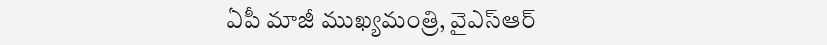ఏపీ మాజీ ముఖ్యమంత్రి, వైఎస్ఆర్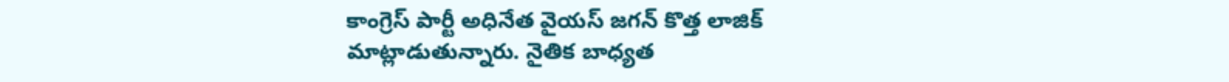కాంగ్రెస్ పార్టీ అధినేత వైయస్ జగన్ కొత్త లాజిక్ మాట్లాడుతున్నారు. నైతిక బాధ్యత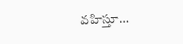వహిస్తూ…